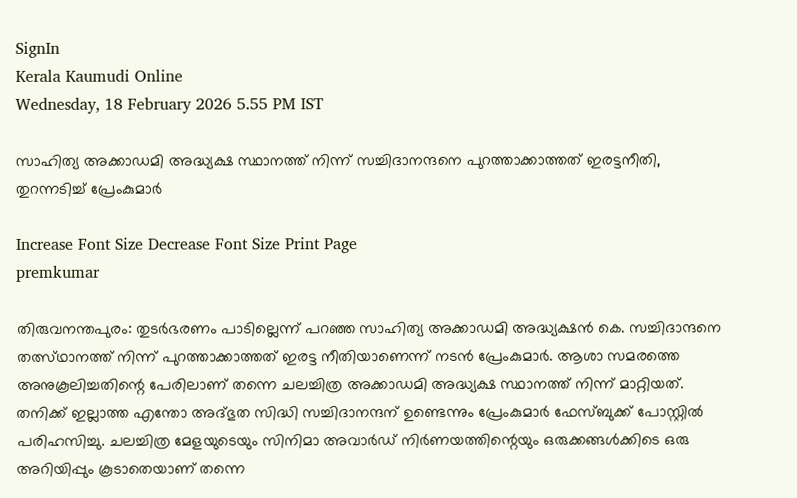SignIn
Kerala Kaumudi Online
Wednesday, 18 February 2026 5.55 PM IST

സാഹിത്യ അക്കാഡമി അദ്ധ്യക്ഷ സ്ഥാനത്ത് നിന്ന് സച്ചിദാനന്ദനെ പുറത്താക്കാത്തത് ഇരട്ടനീതി, തുറന്നടിച്ച് പ്രേംകുമാർ

Increase Font Size Decrease Font Size Print Page
premkumar

തിരുവനന്തപുരം: തുടർഭരണം പാടില്ലെന്ന് പറഞ്ഞ സാഹിത്യ അക്കാഡമി അദ്ധ്യക്ഷൻ കെ. സച്ചിദാന്ദനെ തത്സ്ഥാനത്ത് നിന്ന് പുറത്താക്കാത്തത് ഇരട്ട നീതിയാണെന്ന് നടൻ പ്രേംകുമാർ. ആശാ സമരത്തെ അനുകൂലിച്ചതിന്റെ പേരിലാണ് തന്നെ ചലച്ചിത്ര അക്കാഡമി അദ്ധ്യക്ഷ സ്ഥാനത്ത് നിന്ന് മാറ്റിയത്. തനിക്ക് ഇല്ലാത്ത എന്തോ അദ്ഭുത സിദ്ധി സച്ചിദാനന്ദന് ഉണ്ടെന്നും പ്രേംകുമാർ ഫേസ്ബുക്ക് പോസ്റ്റിൽ പരിഹസിച്ചു. ചലച്ചിത്ര മേളയുടെയും സിനിമാ അവാർഡ് നിർണയത്തിന്റെയും ഒരുക്കങ്ങൾക്കിടെ ഒരു അറിയിപ്പും കൂടാതെയാണ് തന്നെ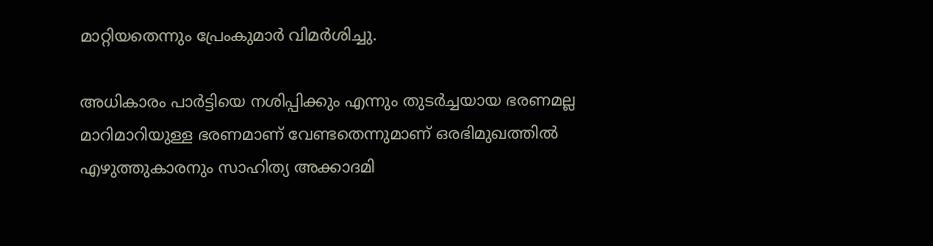മാറ്റിയതെന്നും പ്രേംകുമാർ വിമർശിച്ചു.

അധികാരം പാർട്ടിയെ നശിപ്പിക്കും എന്നും തുടർച്ചയായ ഭരണമല്ല മാറിമാറിയുള്ള ഭരണമാണ് വേണ്ടതെന്നുമാണ് ഒരഭിമുഖത്തിൽ എഴുത്തുകാരനും സാഹിത്യ അക്കാദമി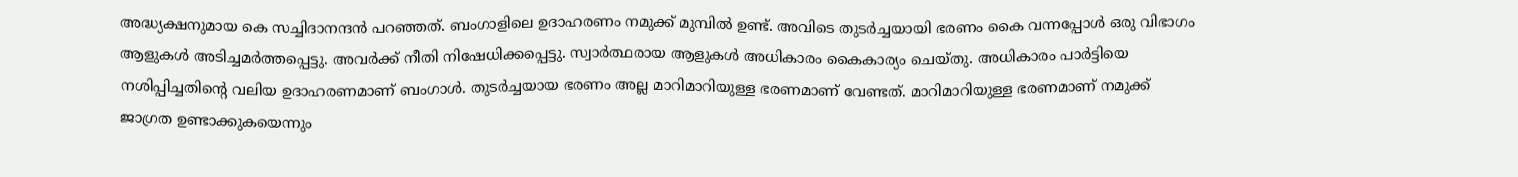അദ്ധ്യക്ഷനുമായ കെ സച്ചിദാനന്ദൻ പറഞ്ഞത്. ബംഗാളിലെ ഉദാഹരണം നമുക്ക് മുമ്പിൽ ഉണ്ട്. അവിടെ തുടർച്ചയായി ഭരണം കൈ വന്നപ്പോൾ ഒരു വിഭാഗം ആളുകൾ അടിച്ചമർത്തപ്പെട്ടു. അവർക്ക് നീതി നിഷേധിക്കപ്പെട്ടു. സ്വാർത്ഥരായ ആളുകൾ അധികാരം കൈകാര്യം ചെയ്തു. അധികാരം പാർട്ടിയെ നശിപ്പിച്ചതിന്റെ വലിയ ഉദാഹരണമാണ് ബംഗാൾ. തുടർച്ചയായ ഭരണം അല്ല മാറിമാറിയുള്ള ഭരണമാണ് വേണ്ടത്. മാറിമാറിയുള്ള ഭരണമാണ് നമുക്ക് ജാഗ്രത ഉണ്ടാക്കുകയെന്നും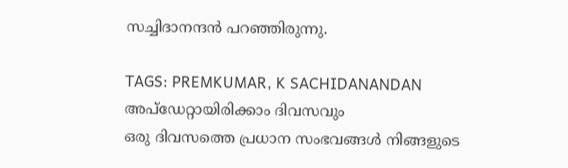സച്ചിദാനന്ദൻ പറഞ്ഞിരുന്നു.

TAGS: PREMKUMAR, K SACHIDANANDAN
അപ്ഡേറ്റായിരിക്കാം ദിവസവും
ഒരു ദിവസത്തെ പ്രധാന സംഭവങ്ങൾ നിങ്ങളുടെ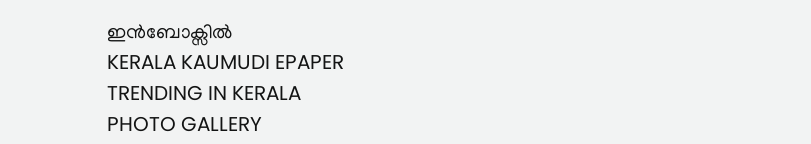ഇൻബോക്സിൽ
KERALA KAUMUDI EPAPER
TRENDING IN KERALA
PHOTO GALLERY